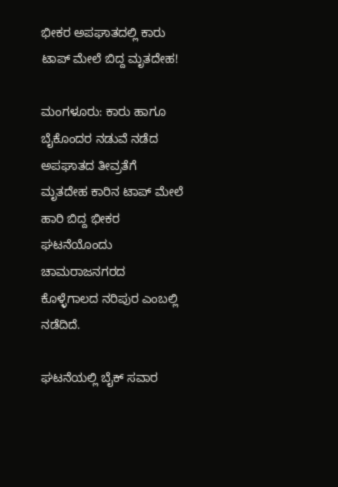ಭೀಕರ ಅಪಘಾತದಲ್ಲಿ ಕಾರು ಟಾಪ್ ಮೇಲೆ ಬಿದ್ದ ಮೃತದೇಹ!

ಮಂಗಳೂರು: ಕಾರು ಹಾಗೂ ಬೈಕೊಂದರ ನಡುವೆ ನಡೆದ ಅಪಘಾತದ ತೀವ್ರತೆಗೆ ಮೃತದೇಹ ಕಾರಿನ ಟಾಪ್ ಮೇಲೆ ಹಾರಿ ಬಿದ್ದ ಭೀಕರ ಘಟನೆಯೊಂದು ಚಾಮರಾಜನಗರದ ಕೊಳ್ಳೆಗಾಲದ ನರಿಪುರ ಎಂಬಲ್ಲಿ ನಡೆದಿದೆ.

ಘಟನೆಯಲ್ಲಿ ಬೈಕ್ ಸವಾರ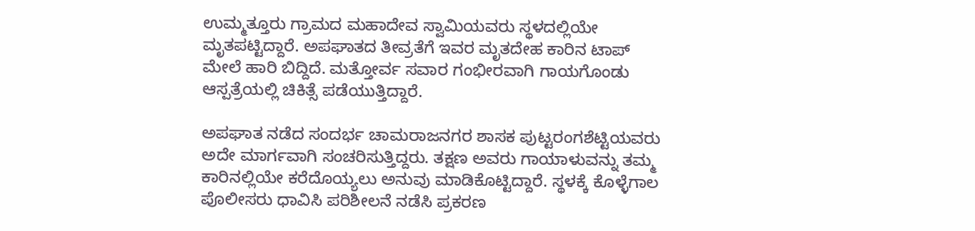ಉಮ್ಮತ್ತೂರು ಗ್ರಾಮದ ಮಹಾದೇವ ಸ್ವಾಮಿಯವರು ಸ್ಥಳದಲ್ಲಿಯೇ ಮೃತಪಟ್ಟಿದ್ದಾರೆ. ಅಪಘಾತದ ತೀವ್ರತೆಗೆ ಇವರ ಮೃತದೇಹ ಕಾರಿನ ಟಾಪ್ ಮೇಲೆ ಹಾರಿ ಬಿದ್ದಿದೆ. ಮತ್ತೋರ್ವ ಸವಾರ ಗಂಭೀರವಾಗಿ ಗಾಯಗೊಂಡು ಆಸ್ಪತ್ರೆಯಲ್ಲಿ ಚಿಕಿತ್ಸೆ ಪಡೆಯುತ್ತಿದ್ದಾರೆ.

ಅಪಘಾತ ನಡೆದ ಸಂದರ್ಭ ಚಾಮರಾಜನಗರ ಶಾಸಕ ಪುಟ್ಟರಂಗಶೆಟ್ಟಿಯವರು ಅದೇ ಮಾರ್ಗವಾಗಿ ಸಂಚರಿಸುತ್ತಿದ್ದರು. ತಕ್ಷಣ ಅವರು ಗಾಯಾಳುವನ್ನು ತಮ್ಮ ಕಾರಿನಲ್ಲಿಯೇ ಕರೆದೊಯ್ಯಲು ಅನುವು ಮಾಡಿಕೊಟ್ಟಿದ್ದಾರೆ. ಸ್ಥಳಕ್ಕೆ ಕೊಳ್ಳೆಗಾಲ ಪೊಲೀಸರು ಧಾವಿಸಿ ಪರಿಶೀಲನೆ ನಡೆಸಿ ಪ್ರಕರಣ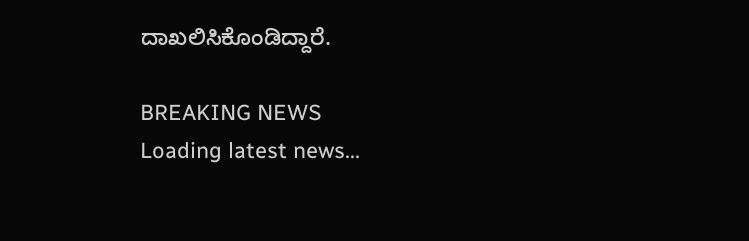ದಾಖಲಿಸಿಕೊಂಡಿದ್ದಾರೆ.

BREAKING NEWS
Loading latest news...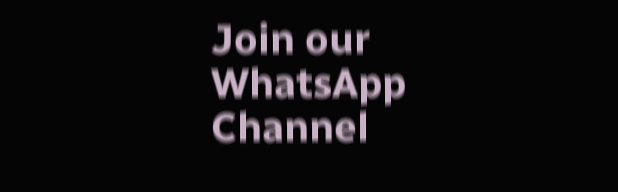Join our WhatsApp Channel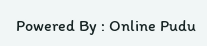Powered By : Online Pudu